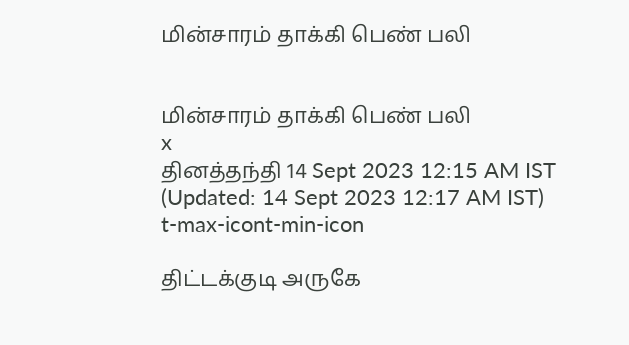மின்சாரம் தாக்கி பெண் பலி


மின்சாரம் தாக்கி பெண் பலி
x
தினத்தந்தி 14 Sept 2023 12:15 AM IST (Updated: 14 Sept 2023 12:17 AM IST)
t-max-icont-min-icon

திட்டக்குடி அருகே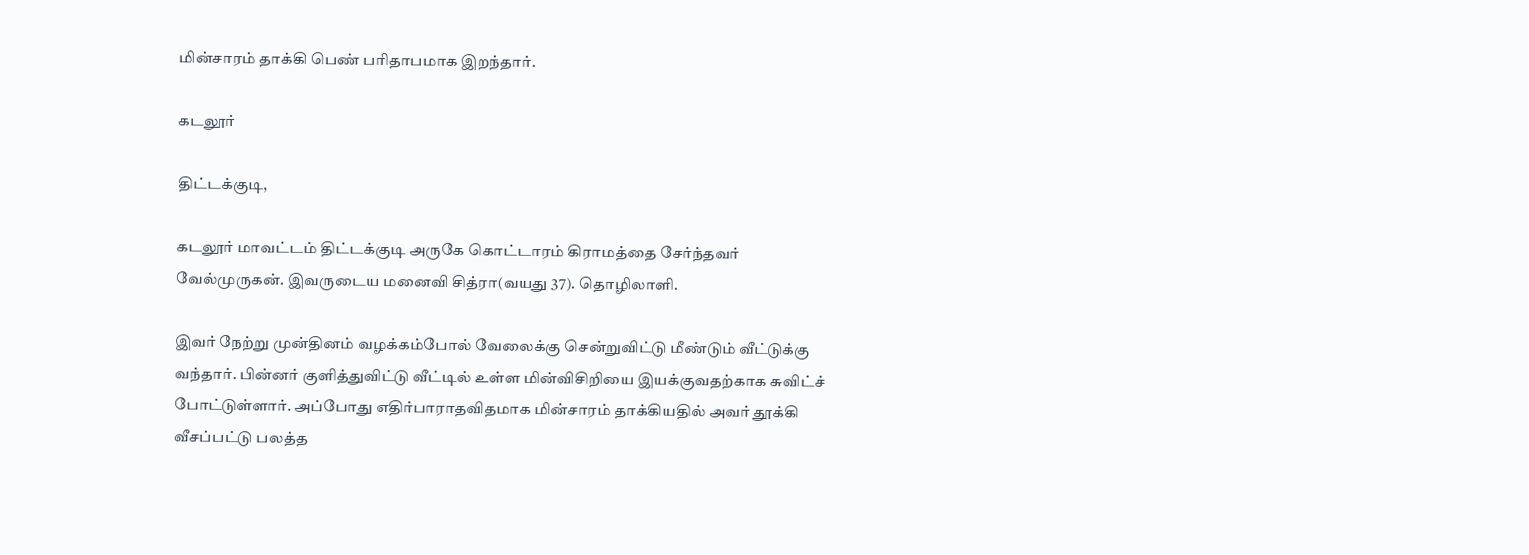மின்சாரம் தாக்கி பெண் பரிதாபமாக இறந்தார்.

கடலூர்

திட்டக்குடி,

கடலூர் மாவட்டம் திட்டக்குடி அருகே கொட்டாரம் கிராமத்தை சேர்ந்தவர் வேல்முருகன். இவருடைய மனைவி சித்ரா(வயது 37). தொழிலாளி.

இவர் நேற்று முன்தினம் வழக்கம்போல் வேலைக்கு சென்றுவிட்டு மீண்டும் வீட்டுக்கு வந்தார். பின்னர் குளித்துவிட்டு வீட்டில் உள்ள மின்விசிறியை இயக்குவதற்காக சுவிட்ச் போட்டுள்ளார். அப்போது எதிர்பாராதவிதமாக மின்சாரம் தாக்கியதில் அவர் தூக்கி வீசப்பட்டு பலத்த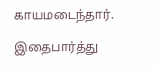காயமடைந்தார்.

இதைபார்த்து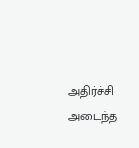அதிர்ச்சி அடைந்த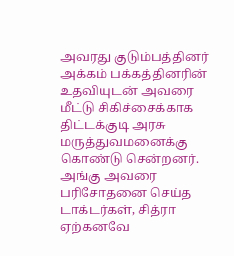அவரது குடும்பத்தினர் அக்கம் பக்கத்தினரின் உதவியுடன் அவரை மீட்டு சிகிச்சைக்காக திட்டக்குடி அரசு மருத்துவமனைக்கு கொண்டு சென்றனர். அங்கு அவரை பரிசோதனை செய்த டாக்டர்கள், சித்ரா ஏற்கனவே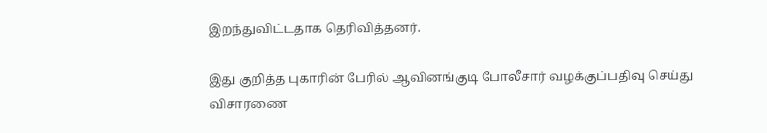இறந்துவிட்டதாக தெரிவித்தனர்.

இது குறித்த புகாரின் பேரில் ஆவினங்குடி போலீசார் வழக்குப்பதிவு செய்து விசாரணை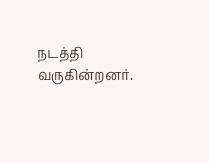நடத்தி வருகின்றனர்.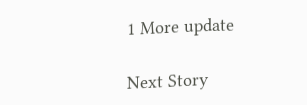1 More update

Next Story